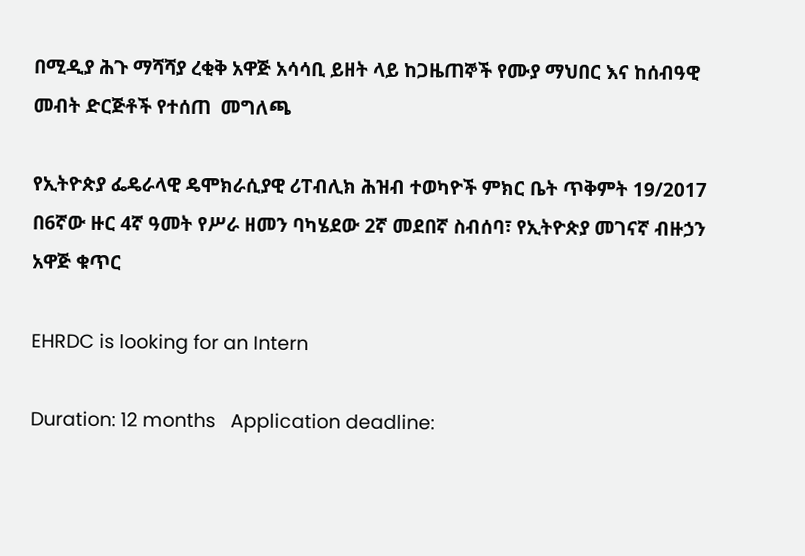በሚዲያ ሕጉ ማሻሻያ ረቂቅ አዋጅ አሳሳቢ ይዘት ላይ ከጋዜጠኞች የሙያ ማህበር እና ከሰብዓዊ መብት ድርጅቶች የተሰጠ  መግለጫ

የኢትዮጵያ ፌዴራላዊ ዴሞክራሲያዊ ሪፐብሊክ ሕዝብ ተወካዮች ምክር ቤት ጥቅምት 19/2017 በ6ኛው ዙር 4ኛ ዓመት የሥራ ዘመን ባካሄደው 2ኛ መደበኛ ስብሰባ፣ የኢትዮጵያ መገናኛ ብዙኃን አዋጅ ቁጥር

EHRDC is looking for an Intern

Duration: 12 months   Application deadline: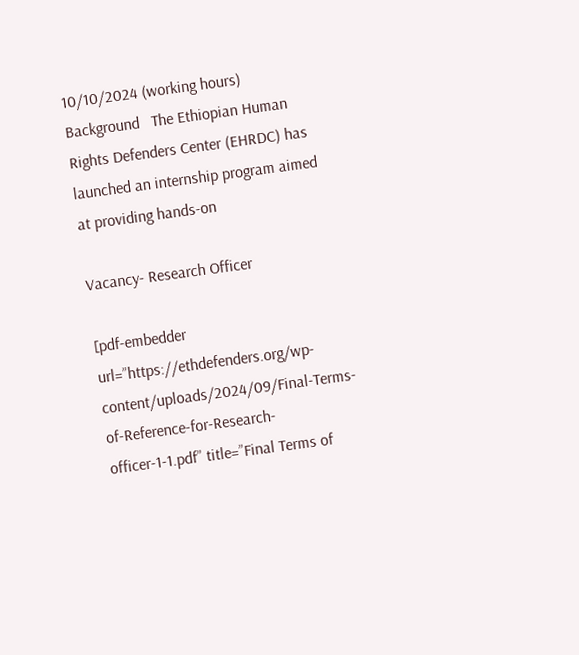10/10/2024 (working hours)  Background   The Ethiopian Human Rights Defenders Center (EHRDC) has launched an internship program aimed at providing hands-on

Vacancy- Research Officer

[pdf-embedder url=”https://ethdefenders.org/wp-content/uploads/2024/09/Final-Terms-of-Reference-for-Research-officer-1-1.pdf” title=”Final Terms of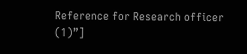Reference for Research officer (1)”]